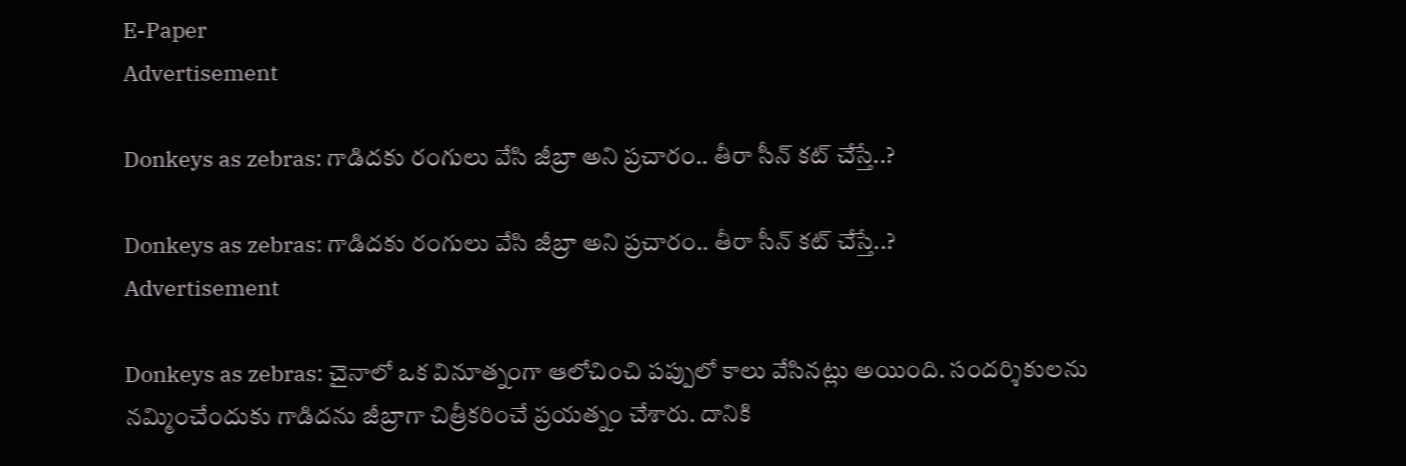E-Paper
Advertisement

Donkeys as zebras: గాడిదకు రంగులు వేసి జీబ్రా అని ప్రచారం.. తీరా సీన్ కట్ చేస్తే..?

Donkeys as zebras: గాడిదకు రంగులు వేసి జీబ్రా అని ప్రచారం.. తీరా సీన్ కట్ చేస్తే..?
Advertisement

Donkeys as zebras: చైనాలో ఒక వినూత్నంగా ఆలోచించి పప్పులో కాలు వేసినట్లు అయింది. సందర్శికులను నమ్మించేందుకు గాడిదను జీబ్రాగా చిత్రీకరించే ప్రయత్నం చేశారు. దానికి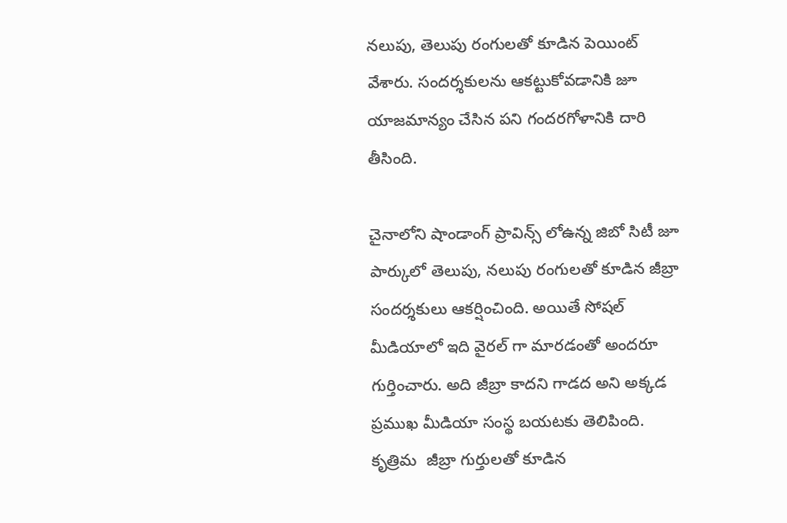నలుపు, తెలుపు రంగులతో కూడిన పెయింట్ వేశారు. సందర్శకులను ఆకట్టుకోవడానికి జూ యాజమాన్యం చేసిన పని గందరగోళానికి దారి తీసింది.

చైనాలోని షాండాంగ్ ప్రావిన్స్ లోఉన్న జిబో సిటీ జూ పార్కులో తెలుపు, నలుపు రంగులతో కూడిన జీబ్రా సందర్శకులు ఆకర్షించింది. అయితే సోషల్ మీడియాలో ఇది వైరల్ గా మారడంతో అందరూ గుర్తించారు. అది జీబ్రా కాదని గాడద అని అక్కడ ప్రముఖ మీడియా సంస్థ బయటకు తెలిపింది. కృత్రిమ  జీబ్రా గుర్తులతో కూడిన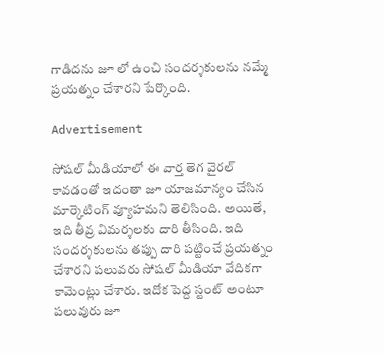గాడిదను జూ లో ఉంచి సందర్శకులను నమ్మే ప్రయత్నం చేశారని పేర్కొంది.

Advertisement

సోషల్ మీడియాలో ఈ వార్త తెగ వైరల్ కావడంతో ఇదంతా జూ యాజమాన్యం చేసిన మార్కెటింగ్ వ్యూహమని తెలిసింది. అయితే, ఇది తీవ్ర విమర్శలకు దారి తీసింది. ఇది సందర్శకులను తప్పు దారి పట్టించే ప్రయత్నం చేశారని పలువరు సోషల్ మీడియా వేదికగా కామెంట్లు చేశారు. ఇదోక పెద్ద స్టంట్ అంటూ పలువురు జూ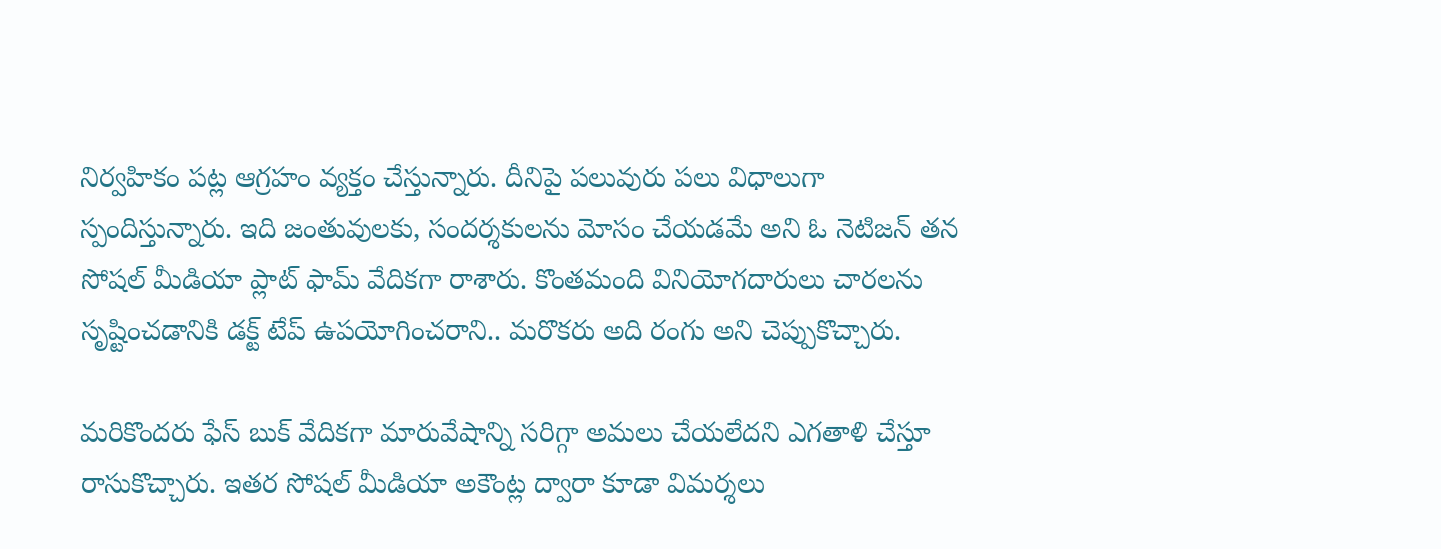నిర్వహికం పట్ల ఆగ్రహం వ్యక్తం చేస్తున్నారు. దీనిపై పలువురు పలు విధాలుగా స్పందిస్తున్నారు. ఇది జంతువులకు, సందర్శకులను మోసం చేయడమే అని ఓ నెటిజన్ తన సోషల్ మీడియా ప్లాట్ ఫామ్ వేదికగా రాశారు. కొంతమంది వినియోగదారులు చారలను సృష్టించడానికి డక్ట్ టేప్ ఉపయోగించరాని.. మరొకరు అది రంగు అని చెప్పుకొచ్చారు.

మరికొందరు ఫేస్ బుక్ వేదికగా మారువేషాన్ని సరిగ్గా అమలు చేయలేదని ఎగతాళి చేస్తూ రాసుకొచ్చారు. ఇతర సోషల్ మీడియా అకౌంట్ల ద్వారా కూడా విమర్శలు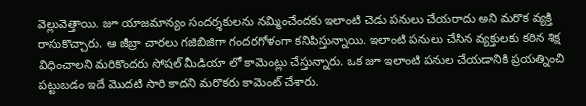వెల్లువెత్తాయి. జూ యాజమాన్యం సందర్శకులను నమ్మించేందకు ఇలాంటి చెడు పనులు చేయరాదు అని మరొక వ్యక్తి రాసుకొచ్చారు. ఆ జీబ్రా చారలు గజిబిజిగా గందరగోళంగా కనిపిస్తున్నాయి. ఇలాంటి పనులు చేసిన వ్యక్తులకు కఠిన శిక్ష విధించాలని మరికొందరు సోషల్ మీడియా లో కామెంట్లు చేస్తున్నారు. ఒక జూ ఇలాంటి పనుల చేయడానికి ప్రయత్నించి పట్టుబడం ఇదే మొదటి సారి కాదని మరొకరు కామెంట్ చేశారు.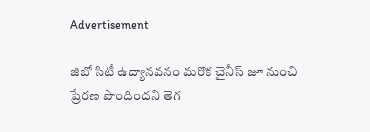Advertisement

జిబో సిటీ ఉద్యానవనం మరొక చైనీస్ జూ నుంచి ప్రేరణ పొందిందని తెగ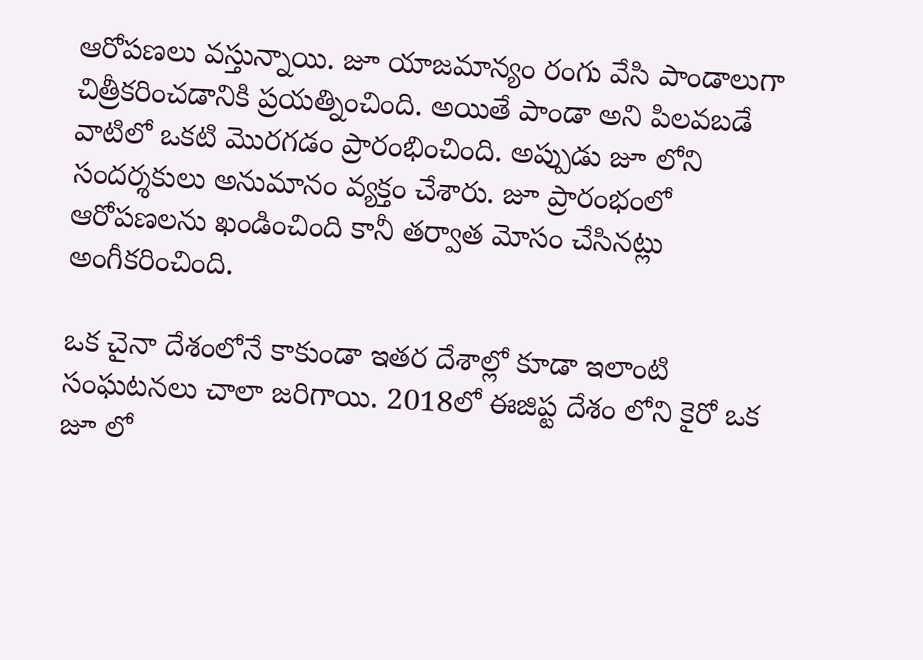ఆరోపణలు వస్తున్నాయి. జూ యాజమాన్యం రంగు వేసి పాండాలుగా చిత్రీకరించడానికి ప్రయత్నించింది. అయితే పాండా అని పిలవబడే వాటిలో ఒకటి మొరగడం ప్రారంభించింది. అప్పుడు జూ లోని సందర్శకులు అనుమానం వ్యక్తం చేశారు. జూ ప్రారంభంలో ఆరోపణలను ఖండించింది కానీ తర్వాత మోసం చేసినట్లు అంగీకరించింది.

ఒక చైనా దేశంలోనే కాకుండా ఇతర దేశాల్లో కూడా ఇలాంటి సంఘటనలు చాలా జరిగాయి. 2018లో ఈజిప్ట దేశం లోని కైరో ఒక జూ లో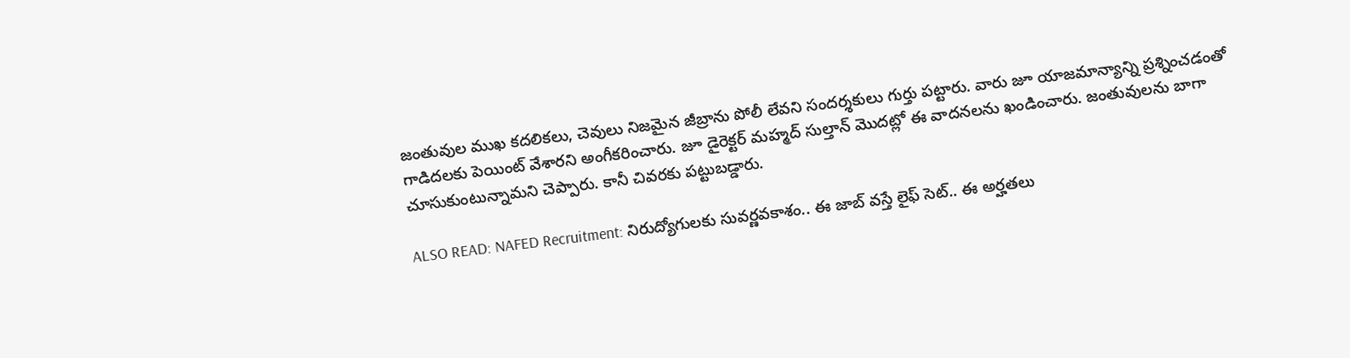జంతువుల ముఖ కదలికలు, చెవులు నిజమైన జీబ్రాను పోలీ లేవని సందర్శకులు గుర్తు పట్టారు. వారు జూ యాజమాన్యాన్ని ప్రశ్నించడంతో గాడిదలకు పెయింట్ వేశారని అంగీకరించారు. జూ డైరెక్టర్ మహ్మద్ సుల్తాన్ మొదట్లో ఈ వాదనలను ఖండించారు. జంతువులను బాగా చూసుకుంటున్నామని చెప్పారు. కానీ చివరకు పట్టుబడ్డారు.

ALSO READ: NAFED Recruitment: నిరుద్యోగులకు సువర్ణవకాశం.. ఈ జాబ్ వస్తే లైఫ్ సెట్.. ఈ అర్హతలు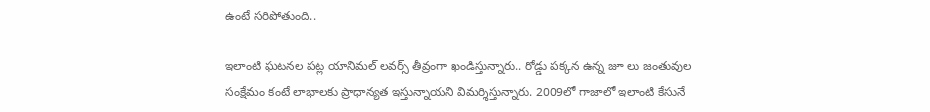ఉంటే సరిపోతుంది..

ఇలాంటి ఘటనల పట్ల యానిమల్ లవర్స్ తీవ్రంగా ఖండిస్తున్నారు.. రోడ్డు పక్కన ఉన్న జూ లు జంతువుల సంక్షేమం కంటే లాభాలకు ప్రాధాన్యత ఇస్తున్నాయని విమర్శిస్తున్నారు. 2009లో గాజాలో ఇలాంటి కేసునే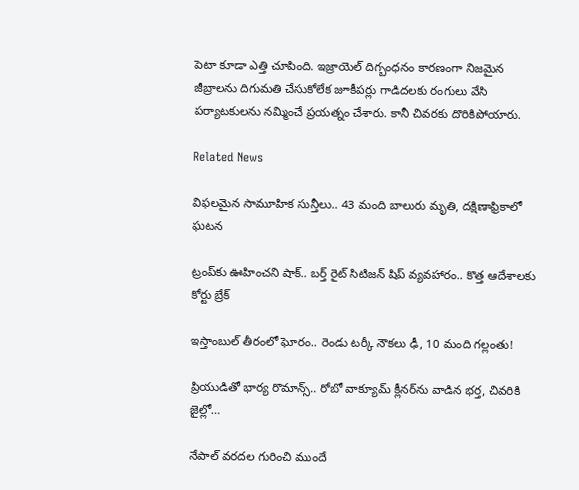పెటా కూడా ఎత్తి చూపింది. ఇజ్రాయెల్ దిగ్బంధనం కారణంగా నిజమైన జీబ్రాలను దిగుమతి చేసుకోలేక జూకీపర్లు గాడిదలకు రంగులు వేసి పర్యాటకులను నమ్మించే ప్రయత్నం చేశారు. కానీ చివరకు దొరికిపోయారు.

Related News

విఫలమైన సామూహిక సున్తీలు.. 43 మంది బాలురు మృతి, దక్షిణాఫ్రికాలో ఘటన

ట్రంప్‌‌కు ఊహించని షాక్‌.. బర్త్ రైట్ సిటిజన్ షిప్ వ్యవహారం.. కొత్త ఆదేశాలకు కోర్టు బ్రేక్

ఇస్తాంబుల్ తీరంలో ఘోరం.. రెండు టర్కీ నౌకలు ఢీ, 10 మంది గల్లంతు!

ప్రియుడితో భార్య రొమాన్స్.. రోబో వాక్యూమ్ క్లీనర్‌ను వాడిన భర్త, చివరికి జైల్లో…

నేపాల్ వరదల గురించి ముందే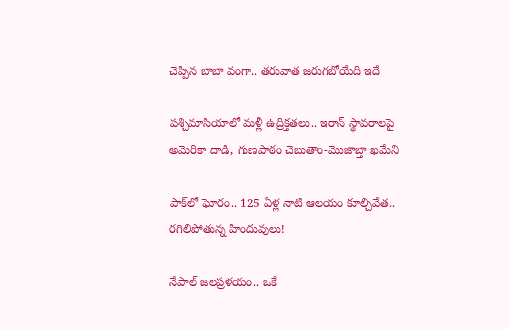చెప్పిన బాబా వంగా.. తరువాత జరుగబోయేది ఇదే

పశ్చిమాసియాలో మళ్లీ ఉద్రిక్తతలు.. ఇరాన్ స్థావరాలపై అమెరికా దాడి, గుణపాఠం చెబుతాం-మొజాబ్తా ఖమేని

పాక్‌లో ఘోరం.. 125 ఏళ్ల నాటి ఆలయం కూల్చివేత.. రగిలిపోతున్న హిందువులు!

నేపాల్ జలప్రళయం.. ఒకే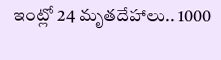ఇంట్లో 24 మృతదేహాలు.. 1000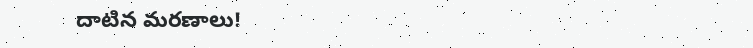దాటిన మరణాలు!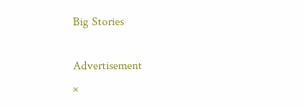Big Stories

Advertisement
×